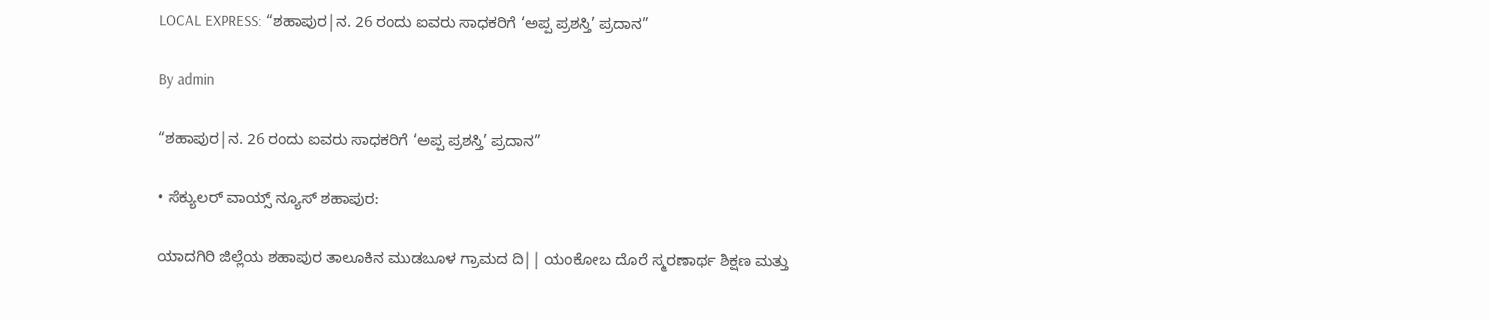LOCAL EXPRESS: “ಶಹಾಪುರ|ನ. 26 ರಂದು ಐವರು ಸಾಧಕರಿಗೆ ‘ಅಪ್ಪ ಪ್ರಶಸ್ತಿ’ ಪ್ರದಾನ”

By admin

“ಶಹಾಪುರ|ನ. 26 ರಂದು ಐವರು ಸಾಧಕರಿಗೆ ‘ಅಪ್ಪ ಪ್ರಶಸ್ತಿ’ ಪ್ರದಾನ”

• ಸೆಕ್ಯುಲರ್‌ ವಾಯ್ಸ್‌ ನ್ಯೂಸ್‌ ಶಹಾಪುರ:

ಯಾದಗಿರಿ ಜಿಲ್ಲೆಯ ಶಹಾಪುರ ತಾಲೂಕಿನ ಮುಡಬೂಳ ಗ್ರಾಮದ ದಿ|| ಯಂಕೋಬ ದೊರೆ ಸ್ಮರಣಾರ್ಥ ಶಿಕ್ಷಣ ಮತ್ತು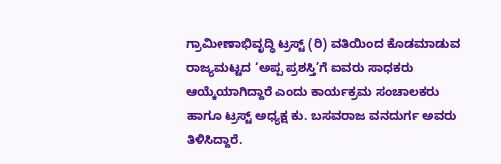ಗ್ರಾಮೀಣಾಭಿವೃದ್ಧಿ ಟ್ರಸ್ಟ್ (ರಿ) ವತಿಯಿಂದ ಕೊಡಮಾಡುವ ರಾಜ್ಯಮಟ್ಟದ ‘ಅಪ್ಪ ಪ್ರಶಸ್ತಿ’ಗೆ ಐವರು ಸಾಧಕರು ಆಯ್ಕೆಯಾಗಿದ್ದಾರೆ ಎಂದು ಕಾರ್ಯಕ್ರಮ ಸಂಚಾಲಕರು ಹಾಗೂ ಟ್ರಸ್ಟ್ ಅಧ್ಯಕ್ಷ ಕು. ಬಸವರಾಜ ವನದುರ್ಗ ಅವರು ತಿಳಿಸಿದ್ದಾರೆ.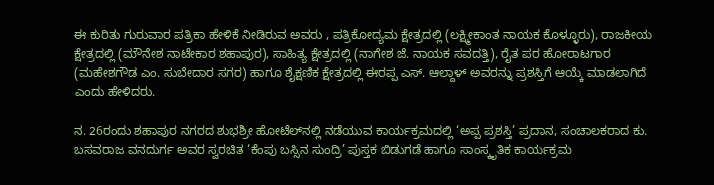ಈ ಕುರಿತು ಗುರುವಾರ ಪತ್ರಿಕಾ ಹೇಳಿಕೆ ನೀಡಿರುವ ಅವರು , ಪತ್ರಿಕೋದ್ಯಮ ಕ್ಷೇತ್ರದಲ್ಲಿ (ಲಕ್ಷ್ಮೀಕಾಂತ ನಾಯಕ ಕೊಳ್ಳೂರು), ರಾಜಕೀಯ ಕ್ಷೇತ್ರದಲ್ಲಿ (ಮೌನೇಶ ನಾಟೇಕಾರ ಶಹಾಪುರ), ಸಾಹಿತ್ಯ ಕ್ಷೇತ್ರದಲ್ಲಿ (ನಾಗೇಶ ಜೆ. ನಾಯಕ ಸವದತ್ತಿ), ರೈತ ಪರ ಹೋರಾಟಗಾರ (ಮಹೇಶಗೌಡ ಎಂ. ಸುಬೇದಾರ ಸಗರ) ಹಾಗೂ ಶೈಕ್ಷಣಿಕ ಕ್ಷೇತ್ರದಲ್ಲಿ ಈರಪ್ಪ ಎಸ್. ಆಲ್ದಾಳ್ ಅವರನ್ನು ಪ್ರಶಸ್ತಿಗೆ ಆಯ್ಕೆ ಮಾಡಲಾಗಿದೆ ಎಂದು ಹೇಳಿದರು.

ನ. 26ರಂದು ಶಹಾಪುರ ನಗರದ ಶುಭಶ್ರೀ ಹೋಟೆಲ್‌ನಲ್ಲಿ ನಡೆಯುವ ಕಾರ್ಯಕ್ರಮದಲ್ಲಿ ‘ಅಪ್ಪ ಪ್ರಶಸ್ತಿ’ ಪ್ರದಾನ, ಸಂಚಾಲಕರಾದ ಕು. ಬಸವರಾಜ ವನದುರ್ಗ ಅವರ ಸ್ವರಚಿತ ‘ಕೆಂಪು ಬಸ್ಸಿನ ಸುಂದ್ರಿ’ ಪುಸ್ತಕ ಬಿಡುಗಡೆ ಹಾಗೂ ಸಾಂಸ್ಕೃತಿಕ ಕಾರ್ಯಕ್ರಮ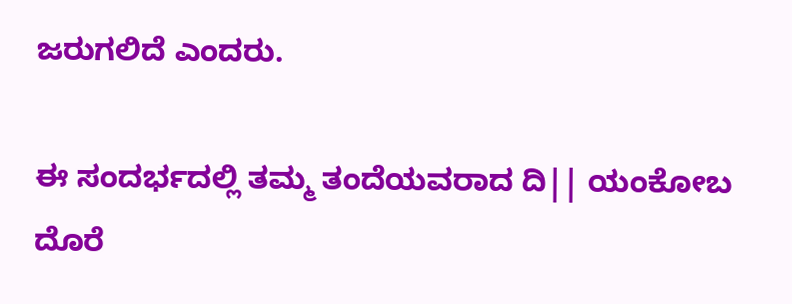ಜರುಗಲಿದೆ ಎಂದರು.

ಈ ಸಂದರ್ಭದಲ್ಲಿ ತಮ್ಮ ತಂದೆಯವರಾದ ದಿ|| ಯಂಕೋಬ ದೊರೆ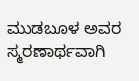ಮುಡಬೂಳ ಅವರ ಸ್ಮರಣಾರ್ಥವಾಗಿ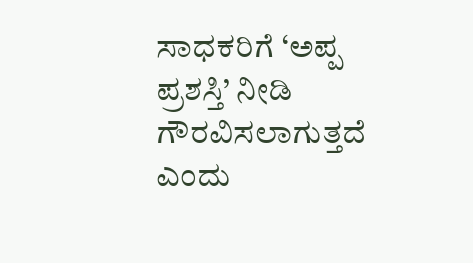ಸಾಧಕರಿಗೆ ‘ಅಪ್ಪ ಪ್ರಶಸ್ತಿ’ ನೀಡಿ ಗೌರವಿಸಲಾಗುತ್ತದೆ ಎಂದು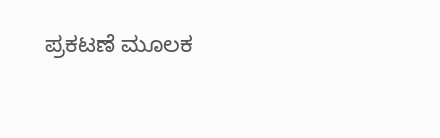ಪ್ರಕಟಣೆ ಮೂಲಕ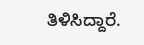ತಿಳಿಸಿದ್ದಾರೆ.